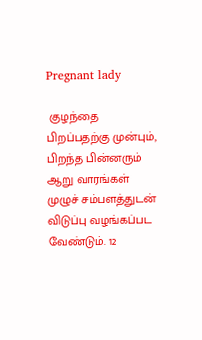Pregnant lady

 குழந்தை பிறப்பதற்கு முன்பும், பிறந்த பின்னரும் ஆறு வாரங்கள் முழுச் சம்பளத்துடன் விடுப்பு வழங்கப்பட வேண்டும். 12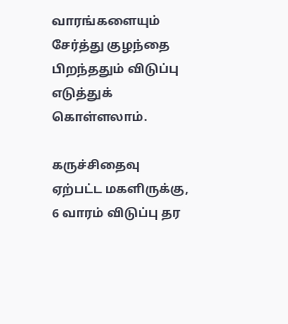வாரங்களையும் சேர்த்து குழந்தை பிறந்ததும் விடுப்பு எடுத்துக் கொள்ளலாம்.

கருச்சிதைவு ஏற்பட்ட மகளிருக்கு, 6 வாரம் விடுப்பு தர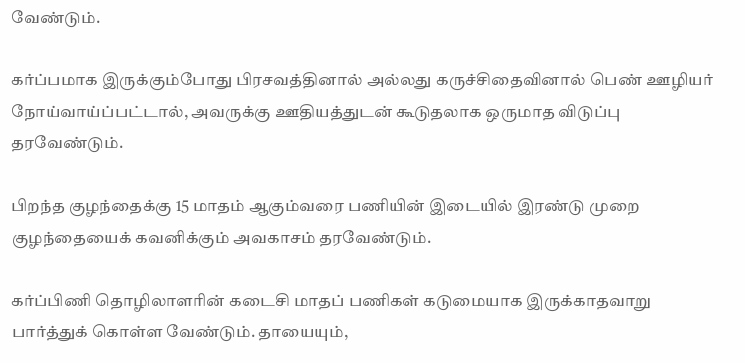வேண்டும்.

கர்ப்பமாக இருக்கும்போது பிரசவத்தினால் அல்லது கருச்சிதைவினால் பெண் ஊழியர் நோய்வாய்ப்பட்டால், அவருக்கு ஊதியத்துடன் கூடுதலாக ஒருமாத விடுப்பு தரவேண்டும்.

பிறந்த குழந்தைக்கு 15 மாதம் ஆகும்வரை பணியின் இடையில் இரண்டு முறை குழந்தையைக் கவனிக்கும் அவகாசம் தரவேண்டும்.

கர்ப்பிணி தொழிலாளரின் கடைசி மாதப் பணிகள் கடுமையாக இருக்காதவாறு பார்த்துக் கொள்ள வேண்டும். தாயையும்,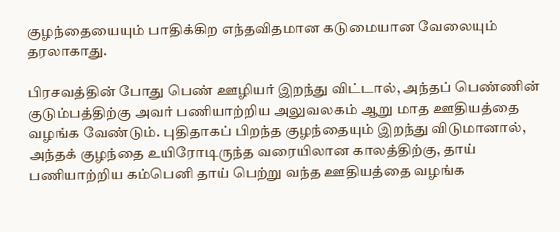குழந்தையையும் பாதிக்கிற எந்தவிதமான கடுமையான வேலையும் தரலாகாது.

பிரசவத்தின் போது பெண் ஊழியர் இறந்து விட்டால், அந்தப் பெண்ணின் குடும்பத்திற்கு அவர் பணியாற்றிய அலுவலகம் ஆறு மாத ஊதியத்தை வழங்க வேண்டும். புதிதாகப் பிறந்த குழந்தையும் இறந்து விடுமானால், அந்தக் குழந்தை உயிரோடிருந்த வரையிலான காலத்திற்கு, தாய் பணியாற்றிய கம்பெனி தாய் பெற்று வந்த ஊதியத்தை வழங்க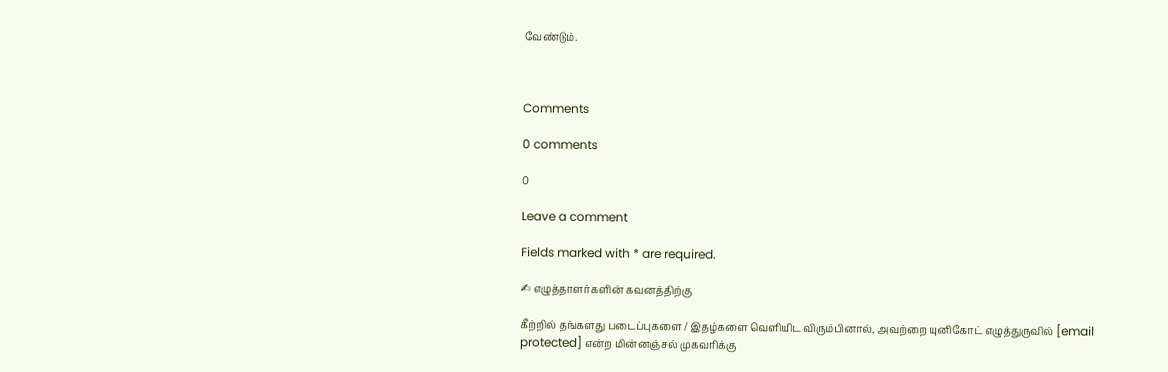வேண்டும்.



Comments

0 comments

0

Leave a comment

Fields marked with * are required.

✍ எழுத்தாளர்களின் கவனத்திற்கு

கீற்றில் தங்களது படைப்புகளை / இதழ்களை வெளியிட விரும்பினால், அவற்றை யுனிகோட் எழுத்துருவில் [email protected] என்ற மின்னஞ்சல் முகவரிக்கு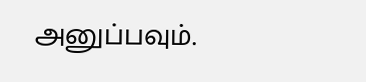அனுப்பவும்.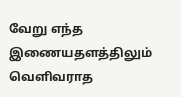வேறு எந்த இணையதளத்திலும் வெளிவராத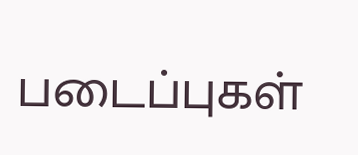படைப்புகள்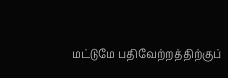மட்டுமே பதிவேற்றத்திற்குப்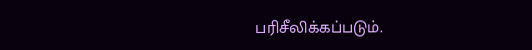பரிசீலிக்கப்படும்.